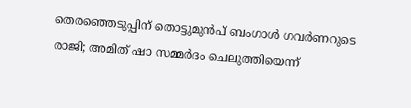തെരഞ്ഞെടുപ്പിന് തൊട്ടുമുന്‍പ് ബംഗാള്‍ ഗവര്‍ണറുടെ രാജി; അമിത് ഷാ സമ്മര്‍ദം ചെലുത്തിയെന്ന്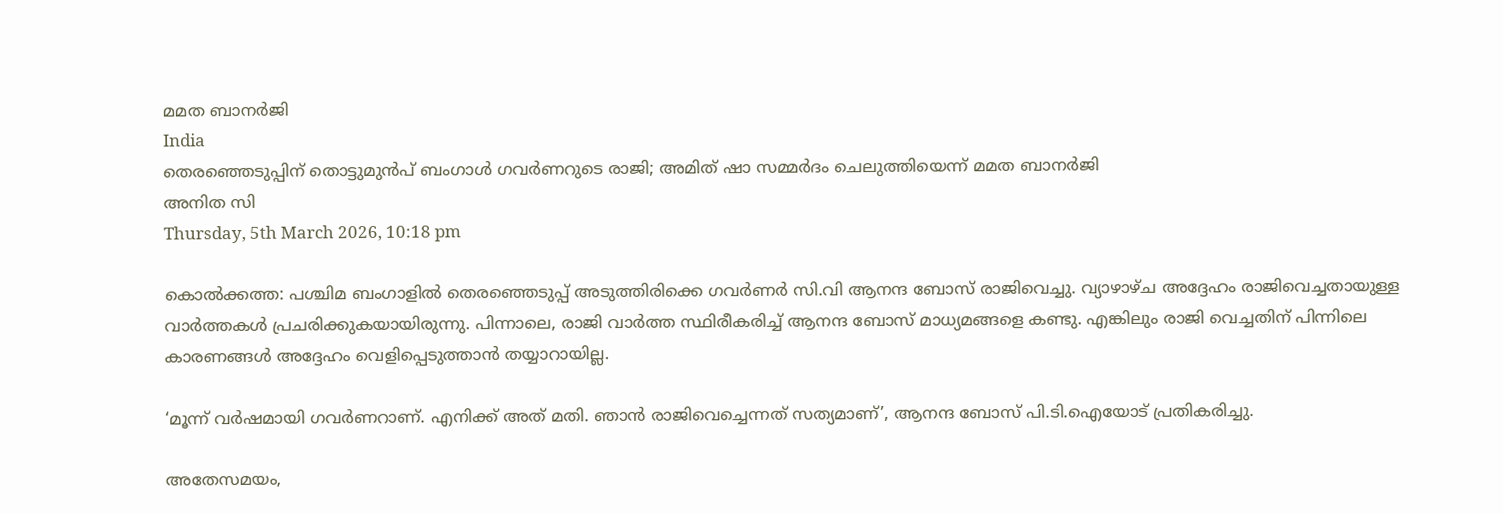മമത ബാനര്‍ജി
India
തെരഞ്ഞെടുപ്പിന് തൊട്ടുമുന്‍പ് ബംഗാള്‍ ഗവര്‍ണറുടെ രാജി; അമിത് ഷാ സമ്മര്‍ദം ചെലുത്തിയെന്ന് മമത ബാനര്‍ജി
അനിത സി
Thursday, 5th March 2026, 10:18 pm

കൊല്‍ക്കത്ത: പശ്ചിമ ബംഗാളില്‍ തെരഞ്ഞെടുപ്പ് അടുത്തിരിക്കെ ഗവര്‍ണര്‍ സി.വി ആനന്ദ ബോസ് രാജിവെച്ചു. വ്യാഴാഴ്ച അദ്ദേഹം രാജിവെച്ചതായുള്ള വാര്‍ത്തകള്‍ പ്രചരിക്കുകയായിരുന്നു. പിന്നാലെ, രാജി വാര്‍ത്ത സ്ഥിരീകരിച്ച് ആനന്ദ ബോസ് മാധ്യമങ്ങളെ കണ്ടു. എങ്കിലും രാജി വെച്ചതിന് പിന്നിലെ കാരണങ്ങള്‍ അദ്ദേഹം വെളിപ്പെടുത്താന്‍ തയ്യാറായില്ല.

‘മൂന്ന് വര്‍ഷമായി ഗവര്‍ണറാണ്. എനിക്ക് അത് മതി. ഞാന്‍ രാജിവെച്ചെന്നത് സത്യമാണ്’, ആനന്ദ ബോസ് പി.ടി.ഐയോട് പ്രതികരിച്ചു.

അതേസമയം,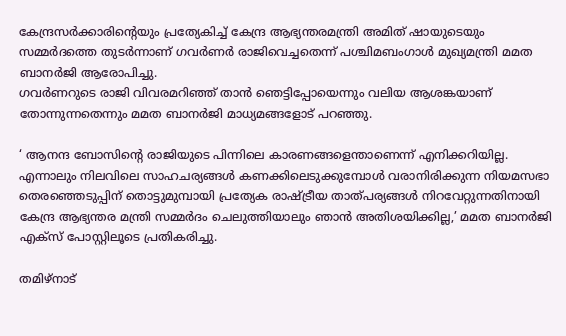കേന്ദ്രസര്‍ക്കാരിന്റെയും പ്രത്യേകിച്ച് കേന്ദ്ര ആഭ്യന്തരമന്ത്രി അമിത് ഷായുടെയും സമ്മര്‍ദത്തെ തുടര്‍ന്നാണ് ഗവര്‍ണര്‍ രാജിവെച്ചതെന്ന് പശ്ചിമബംഗാള്‍ മുഖ്യമന്ത്രി മമത ബാനര്‍ജി ആരോപിച്ചു.
ഗവര്‍ണറുടെ രാജി വിവരമറിഞ്ഞ് താന്‍ ഞെട്ടിപ്പോയെന്നും വലിയ ആശങ്കയാണ് തോന്നുന്നതെന്നും മമത ബാനര്‍ജി മാധ്യമങ്ങളോട് പറഞ്ഞു.

‘ ആനന്ദ ബോസിന്റെ രാജിയുടെ പിന്നിലെ കാരണങ്ങളെന്താണെന്ന് എനിക്കറിയില്ല. എന്നാലും നിലവിലെ സാഹചര്യങ്ങള്‍ കണക്കിലെടുക്കുമ്പോള്‍ വരാനിരിക്കുന്ന നിയമസഭാ തെരഞ്ഞെടുപ്പിന് തൊട്ടുമുമ്പായി പ്രത്യേക രാഷ്ട്രീയ താത്പര്യങ്ങള്‍ നിറവേറ്റുന്നതിനായി കേന്ദ്ര ആഭ്യന്തര മന്ത്രി സമ്മര്‍ദം ചെലുത്തിയാലും ഞാന്‍ അതിശയിക്കില്ല,’ മമത ബാനര്‍ജി എക്‌സ് പോസ്റ്റിലൂടെ പ്രതികരിച്ചു.

തമിഴ്‌നാട്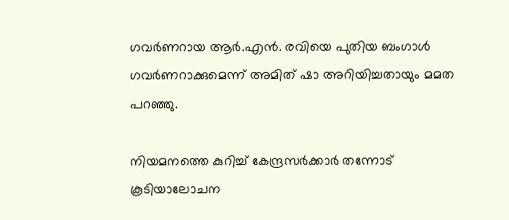ഗവര്‍ണറായ ആര്‍.എന്‍. രവിയെ പുതിയ ബംഗാള്‍ ഗവര്‍ണറാക്കുമെന്ന് അമിത് ഷാ അറിയിച്ചതായും മമത പറഞ്ഞു.

നിയമനത്തെ കുറിച്ച് കേന്ദ്രസര്‍ക്കാര്‍ തന്നോട് കൂടിയാലോചന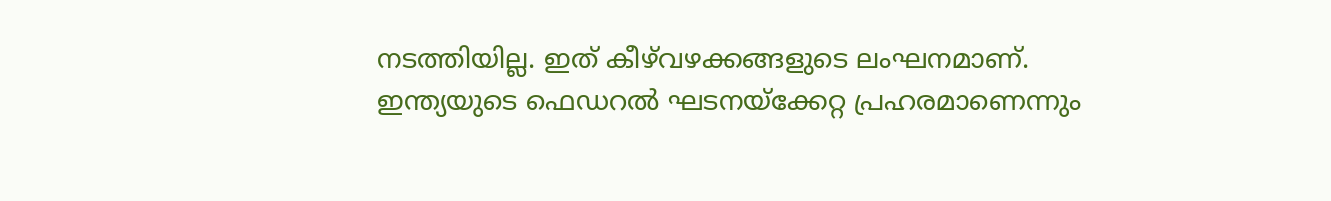നടത്തിയില്ല. ഇത് കീഴ്‌വഴക്കങ്ങളുടെ ലംഘനമാണ്. ഇന്ത്യയുടെ ഫെഡറല്‍ ഘടനയ്‌ക്കേറ്റ പ്രഹരമാണെന്നും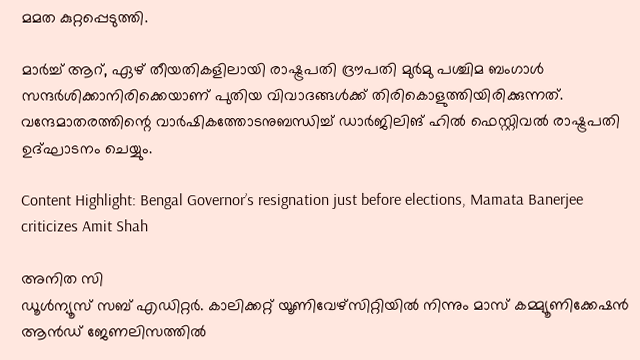മമത കുറ്റപ്പെടുത്തി.

മാര്‍ച്ച് ആറ്, ഏഴ് തീയതികളിലായി രാഷ്ട്രപതി ദ്രൗപതി മുര്‍മു പശ്ചിമ ബംഗാള്‍ സന്ദര്‍ശിക്കാനിരിക്കെയാണ് പുതിയ വിവാദങ്ങള്‍ക്ക് തിരികൊളുത്തിയിരിക്കുന്നത്. വന്ദേമാതരത്തിന്റെ വാര്‍ഷികത്തോടനുബന്ധിച്ച് ഡാര്‍ജിലിങ് ഹില്‍ ഫെസ്റ്റിവല്‍ രാഷ്ട്രപതി ഉദ്ഘാടനം ചെയ്യും.

Content Highlight: Bengal Governor’s resignation just before elections, Mamata Banerjee criticizes Amit Shah

അനിത സി
ഡൂള്‍ന്യൂസ് സബ് എഡിറ്റര്‍. കാലിക്കറ്റ് യൂണിവേഴ്‌സിറ്റിയില്‍ നിന്നും മാസ് കമ്മ്യൂണിക്കേഷന്‍ ആന്‍ഡ് ജേണലിസത്തില്‍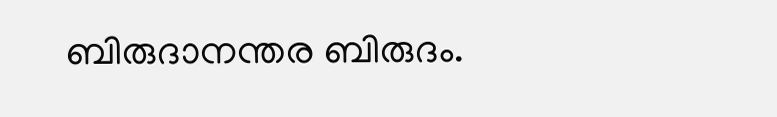ബിരുദാനന്തര ബിരുദം.